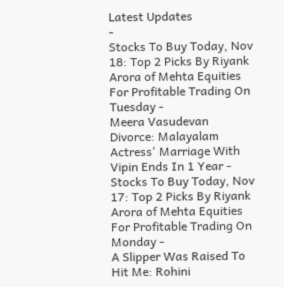Latest Updates
-
Stocks To Buy Today, Nov 18: Top 2 Picks By Riyank Arora of Mehta Equities For Profitable Trading On Tuesday -
Meera Vasudevan Divorce: Malayalam Actress' Marriage With Vipin Ends In 1 Year -
Stocks To Buy Today, Nov 17: Top 2 Picks By Riyank Arora of Mehta Equities For Profitable Trading On Monday -
A Slipper Was Raised To Hit Me: Rohini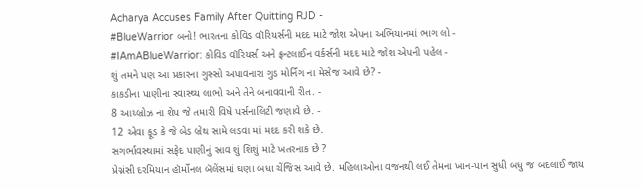Acharya Accuses Family After Quitting RJD -
#BlueWarrior બનો! ભારતના કોવિડ વૉરિયર્સની મદદ માટે જોશ એપના અભિયાનમાં ભાગ લો -
#IAmABlueWarrior: કોવિડ વૉરિયર્સ અને ફ્રન્ટલાઈન વર્કર્સની મદદ માટે જોશ એપની પહેલ -
શું તમને પણ આ પ્રકારના ગુસ્સો અપાવનારા ગુડ મોર્નિંગ ના મેસેજ આવે છે? -
કાકડીના પાણીના સ્વાસ્થ્ય લાભો અને તેને બનાવવાની રીત. -
8 આય્બ્રોઝ ના શેપ જે તમારી વિષે પર્સનાલિટી જણાવે છે. -
12 એવા ફૂડ કે જે બેડ બ્રેથ સામે લડવા માં મદદ કરી શકે છે.
સગર્ભાવસ્થામાં સફેદ પાણીનું સ્રાવ શું શિશું માટે ખતરનાક છે ?
પ્રેગ્નંસી દરમિયાન હૉર્મોનલ બૅલેંસમાં ઘણા બધા ચેંજિસ આવે છે. મહિલાઓના વજનથી લઈ તેમના ખાન-પાન સુધી બધુ જ બદલાઈ જાય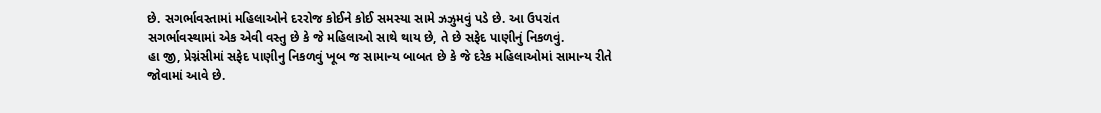છે. સગર્ભાવસ્તામાં મહિલાઓને દરરોજ કોઈને કોઈ સમસ્યા સામે ઝઝુમવું પડે છે. આ ઉપરાંત સગર્ભાવસ્થામાં એક એવી વસ્તુ છે કે જે મહિલાઓ સાથે થાય છે, તે છે સફેદ પાણીનું નિકળવું.
હા જી, પ્રેગ્નંસીમાં સફેદ પાણીનુ નિકળવું ખૂબ જ સામાન્ય બાબત છે કે જે દરેક મહિલાઓમાં સામાન્ય રીતે જોવામાં આવે છે.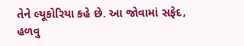તેને લ્યૂકોરિયા કહે છે. આ જોવામાં સફેદ, હળવુ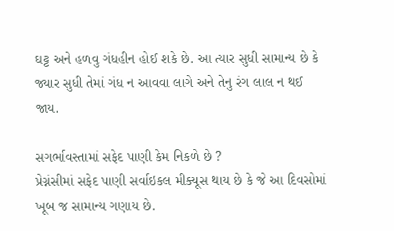ઘટ્ટ અને હળવુ ગંધહીન હોઈ શકે છે. આ ત્યાર સુધી સામાન્ય છે કે જ્યાર સુધી તેમાં ગંધ ન આવવા લાગે અને તેનુ રંગ લાલ ન થઈ જાય.

સગર્ભાવસ્તામાં સફેદ પાણી કેમ નિકળે છે ?
પ્રેગ્નંસીમાં સફેદ પાણી સર્વાઇકલ મીક્યૂસ થાય છે કે જે આ દિવસોમાં ખૂબ જ સામાન્ય ગણાય છે.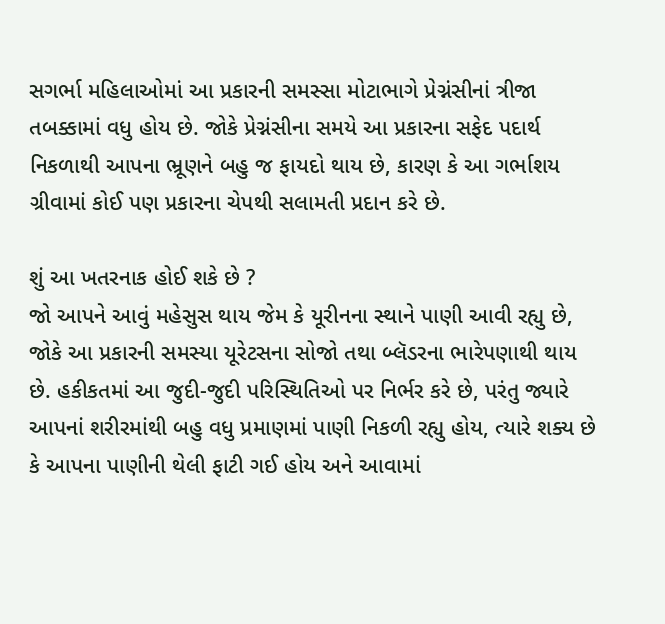સગર્ભા મહિલાઓમાં આ પ્રકારની સમસ્સા મોટાભાગે પ્રેગ્નંસીનાં ત્રીજા તબક્કામાં વધુ હોય છે. જોકે પ્રેગ્નંસીના સમયે આ પ્રકારના સફેદ પદાર્થ નિકળાથી આપના ભ્રૂણને બહુ જ ફાયદો થાય છે, કારણ કે આ ગર્ભાશય ગ્રીવામાં કોઈ પણ પ્રકારના ચેપથી સલામતી પ્રદાન કરે છે.

શું આ ખતરનાક હોઈ શકે છે ?
જો આપને આવું મહેસુસ થાય જેમ કે યૂરીનના સ્થાને પાણી આવી રહ્યુ છે, જોકે આ પ્રકારની સમસ્યા યૂરેટસના સોજો તથા બ્લૅડરના ભારેપણાથી થાય છે. હકીકતમાં આ જુદી-જુદી પરિસ્થિતિઓ પર નિર્ભર કરે છે, પરંતુ જ્યારે આપનાં શરીરમાંથી બહુ વધુ પ્રમાણમાં પાણી નિકળી રહ્યુ હોય, ત્યારે શક્ય છે કે આપના પાણીની થેલી ફાટી ગઈ હોય અને આવામાં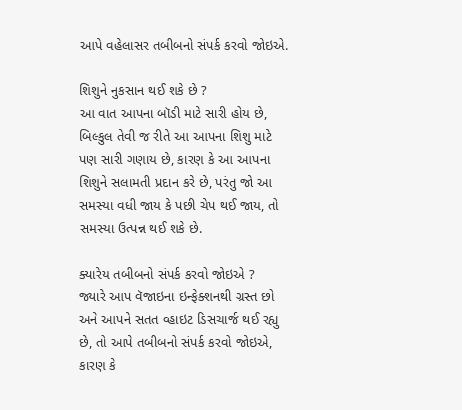આપે વહેલાસર તબીબનો સંપર્ક કરવો જોઇએ.

શિશુને નુકસાન થઈ શકે છે ?
આ વાત આપના બૉડી માટે સારી હોય છે, બિલ્કુલ તેવી જ રીતે આ આપના શિશુ માટે પણ સારી ગણાય છે, કારણ કે આ આપના શિશુને સલામતી પ્રદાન કરે છે, પરંતુ જો આ સમસ્યા વધી જાય કે પછી ચેપ થઈ જાય, તો સમસ્યા ઉત્પન્ન થઈ શકે છે.

ક્યારેય તબીબનો સંપર્ક કરવો જોઇએ ?
જ્યારે આપ વૅજાઇના ઇન્ફેક્શનથી ગ્રસ્ત છો અને આપને સતત વ્હાઇટ ડિસચાર્જ થઈ રહ્યુ છે, તો આપે તબીબનો સંપર્ક કરવો જોઇએ, કારણ કે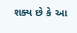શક્ય છે કે આ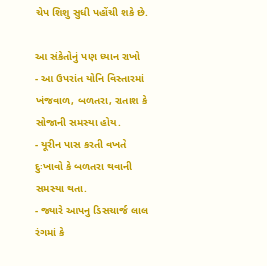ચેપ શિશુ સુધી પહોંચી શકે છે.

આ સંકેતોનું પણ ધ્યાન રાખો
- આ ઉપરાંત યોનિ વિસ્તારમાં ખંજવાળ, બળતરા, રાતાશ કે સોજાની સમસ્યા હોય.
- યૂરીન પાસ કરતી વખતે દુઃખાવો કે બળતરા થવાની સમસ્યા થતા.
- જ્યારે આપનુ ડિસચાર્જ લાલ રંગમાં કે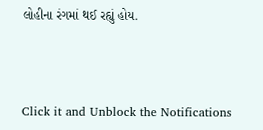લોહીના રંગમાં થઈ રહ્યું હોય.



Click it and Unblock the Notifications